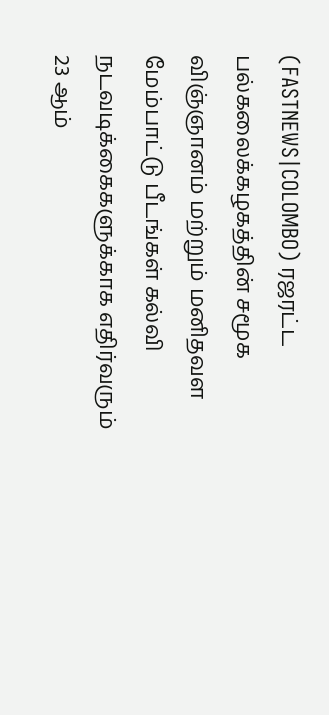(FASTNEWS|COLOMBO) ரஜரட்ட பல்கலைக்கழகத்தின் சமூக விஞ்ஞானம் மற்றும் மனிதவள மேம்பாட்டு பீடங்கள் கல்வி நடவடிக்கைகளுக்காக எதிர்வரும் 23 ஆம்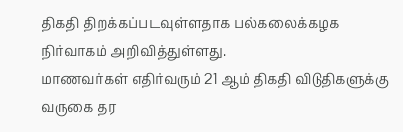திகதி திறக்கப்படவுள்ளதாக பல்கலைக்கழக நிர்வாகம் அறிவித்துள்ளது.
மாணவர்கள் எதிர்வரும் 21 ஆம் திகதி விடுதிகளுக்கு வருகை தர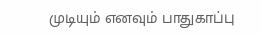முடியும் எனவும் பாதுகாப்பு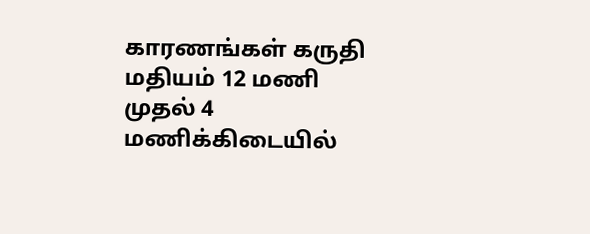காரணங்கள் கருதி மதியம் 12 மணி முதல் 4 மணிக்கிடையில்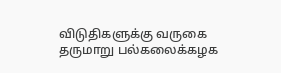விடுதிகளுக்கு வருகை தருமாறு பல்கலைக்கழக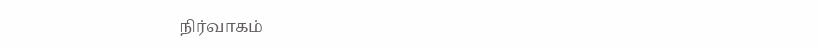நிர்வாகம்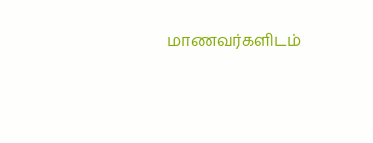மாணவர்களிடம்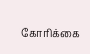கோரிக்கை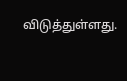விடுத்துள்ளது.